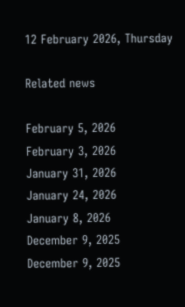12 February 2026, Thursday

Related news

February 5, 2026
February 3, 2026
January 31, 2026
January 24, 2026
January 8, 2026
December 9, 2025
December 9, 2025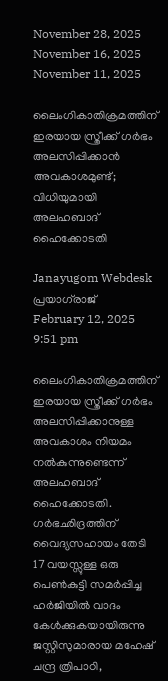November 28, 2025
November 16, 2025
November 11, 2025

ലൈംഗികാതിക്രമത്തിന് ഇരയായ സ്ത്രീക്ക് ഗർഭം അലസിപ്പിക്കാൻ അവകാശമുണ്ട്; വിധിയുമായി അലഹബാദ് ഹൈക്കോടതി

Janayugom Webdesk
പ്രയാഗ്‌രാജ്
February 12, 2025 9:51 pm

ലൈംഗികാതിക്രമത്തിന് ഇരയായ സ്ത്രീക്ക് ഗർഭം അലസിപ്പിക്കാനുള്ള അവകാശം നിയമം നൽകുന്നുണ്ടെന്ന് അലഹബാദ് ഹൈക്കോടതി. ഗർഭഛിദ്രത്തിന് വൈദ്യസഹായം തേടി 17 വയസ്സുള്ള ഒരു പെൺകുട്ടി സമർപ്പിച്ച ഹർജിയിൽ വാദം കേൾക്കുകയായിരുന്നു ജസ്റ്റിസുമാരായ മഹേഷ് ചന്ദ്ര ത്രിപാഠി,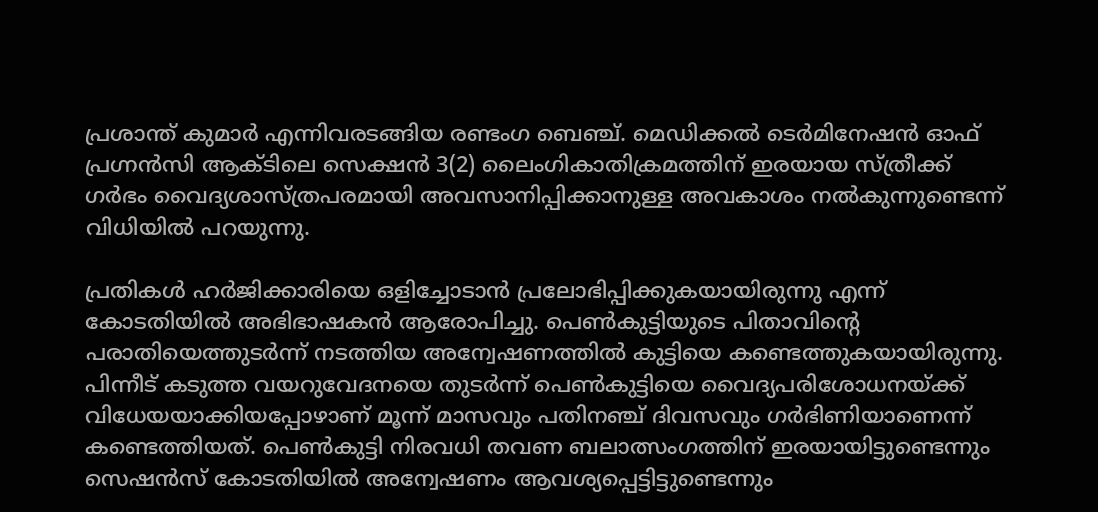പ്രശാന്ത് കുമാർ എന്നിവരടങ്ങിയ രണ്ടംഗ ബെഞ്ച്. മെഡിക്കൽ ടെർമിനേഷൻ ഓഫ് പ്രഗ്നൻസി ആക്ടിലെ സെക്ഷൻ 3(2) ലൈംഗികാതിക്രമത്തിന് ഇരയായ സ്ത്രീക്ക് ഗർഭം വൈദ്യശാസ്ത്രപരമായി അവസാനിപ്പിക്കാനുള്ള അവകാശം നൽകുന്നുണ്ടെന്ന് വിധിയില്‍ പറയുന്നു.

പ്രതികൾ ഹര്‍ജിക്കാരിയെ ഒളിച്ചോടാൻ പ്രലോഭിപ്പിക്കുകയായിരുന്നു എന്ന് കോടതിയില്‍ അഭിഭാഷകന്‍ ആരോപിച്ചു. പെണ്‍കുട്ടിയുടെ പിതാവിന്റെ പരാതിയെത്തുടർന്ന് നടത്തിയ അന്വേഷണത്തില്‍ കുട്ടിയെ കണ്ടെത്തുകയായിരുന്നു. പിന്നീട് കടുത്ത വയറുവേദനയെ തുടര്‍ന്ന് പെണ്‍കുട്ടിയെ വൈദ്യപരിശോധനയ്ക്ക് വിധേയയാക്കിയപ്പോഴാണ് മൂന്ന് മാസവും പതിനഞ്ച് ദിവസവും ഗർഭിണിയാണെന്ന് കണ്ടെത്തിയത്. പെണ്‍കുട്ടി നിരവധി തവണ ബലാത്സംഗത്തിന് ഇരയായിട്ടുണ്ടെന്നും സെഷൻസ് കോടതിയിൽ അന്വേഷണം ആവശ്യപ്പെട്ടിട്ടുണ്ടെന്നും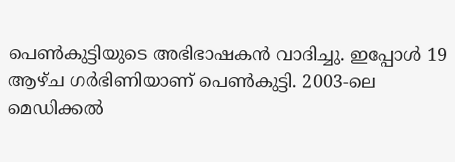പെണ്‍കുട്ടിയുടെ അഭിഭാഷകൻ വാദിച്ചു. ഇപ്പോൾ 19 ആഴ്ച ഗർഭിണിയാണ് പെണ്‍കുട്ടി. 2003‑ലെ മെഡിക്കൽ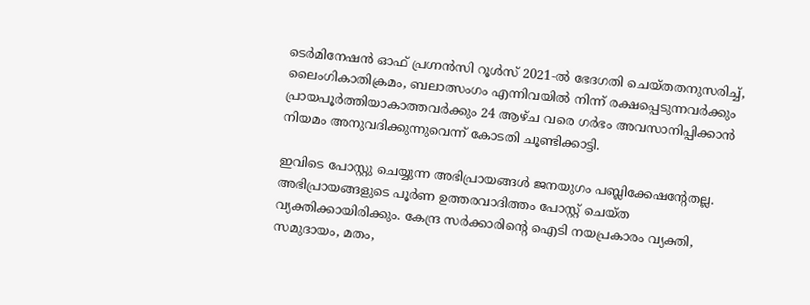ടെർമിനേഷൻ ഓഫ് പ്രഗ്നൻസി റൂൾസ് 2021‑ൽ ഭേദഗതി ചെയ്തതനുസരിച്ച്, ലൈംഗികാതിക്രമം, ബലാത്സംഗം എന്നിവയിൽ നിന്ന് രക്ഷപ്പെടുന്നവർക്കും പ്രായപൂർത്തിയാകാത്തവർക്കും 24 ആഴ്ച വരെ ഗർഭം അവസാനിപ്പിക്കാൻ നിയമം അനുവദിക്കുന്നുവെന്ന് കോടതി ചൂണ്ടിക്കാട്ടി.

ഇവിടെ പോസ്റ്റു ചെയ്യുന്ന അഭിപ്രായങ്ങള്‍ ജനയുഗം പബ്ലിക്കേഷന്റേതല്ല. അഭിപ്രായങ്ങളുടെ പൂര്‍ണ ഉത്തരവാദിത്തം പോസ്റ്റ് ചെയ്ത വ്യക്തിക്കായിരിക്കും. കേന്ദ്ര സര്‍ക്കാരിന്റെ ഐടി നയപ്രകാരം വ്യക്തി, സമുദായം, മതം,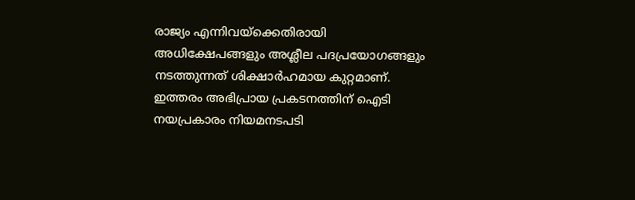രാജ്യം എന്നിവയ്‌ക്കെതിരായി അധിക്ഷേപങ്ങളും അശ്ലീല പദപ്രയോഗങ്ങളും നടത്തുന്നത് ശിക്ഷാര്‍ഹമായ കുറ്റമാണ്. ഇത്തരം അഭിപ്രായ പ്രകടനത്തിന് ഐടി നയപ്രകാരം നിയമനടപടി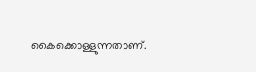കൈക്കൊള്ളുന്നതാണ്.